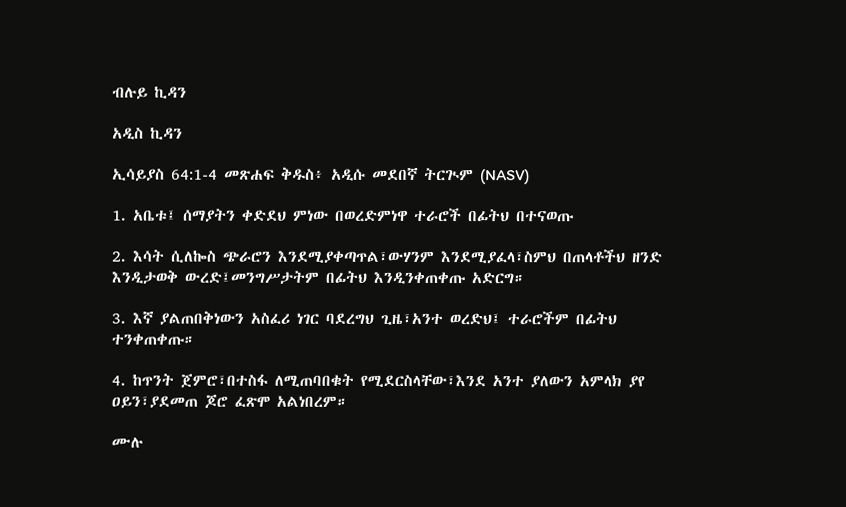ብሉይ ኪዳን

አዲስ ኪዳን

ኢሳይያስ 64:1-4 መጽሐፍ ቅዱስ፥ አዲሱ መደበኛ ትርጒም (NASV)

1. አቤቱ፤ ሰማያትን ቀድደህ ምነው በወረድምነዋ ተራሮች በፊትህ በተናወጡ

2. እሳት ሲለኰስ ጭራሮን እንደሚያቀጣጥል፣ውሃንም እንደሚያፈላ፣ስምህ በጠላቶችህ ዘንድ እንዲታወቅ ውረድ፤መንግሥታትም በፊትህ እንዲንቀጠቀጡ አድርግ።

3. እኛ ያልጠበቅነውን አስፈሪ ነገር ባደረግህ ጊዜ፣አንተ ወረድህ፤ ተራሮችም በፊትህ ተንቀጠቀጡ።

4. ከጥንት ጀምሮ፣በተስፋ ለሚጠባበቁት የሚደርስላቸው፣እንደ አንተ ያለውን አምላክ ያየ ዐይን፣ያደመጠ ጆሮ ፈጽሞ አልነበረም።

ሙሉ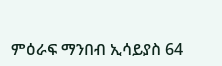ምዕራፍ ማንበብ ኢሳይያስ 64